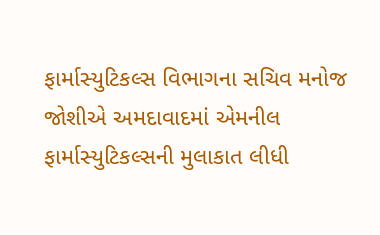ફાર્માસ્યુટિકલ્સ વિભાગના સચિવ મનોજ જોશીએ અમદાવાદમાં એમનીલ ફાર્માસ્યુટિકલ્સની મુલાકાત લીધી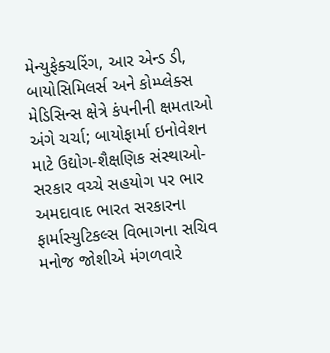મેન્યુફેક્ચરિંગ, આર એન્ડ ડી, બાયોસિમિલર્સ અને કોમ્પ્લેક્સ મેડિસિન્સ ક્ષેત્રે કંપનીની ક્ષમતાઓ અંગે ચર્ચા; બાયોફાર્મા ઇનોવેશન માટે ઉદ્યોગ-શૈક્ષણિક સંસ્થાઓ-સરકાર વચ્ચે સહયોગ પર ભાર અમદાવાદ ભારત સરકારના ફાર્માસ્યુટિકલ્સ વિભાગના સચિવ મનોજ જોશીએ મંગળવારે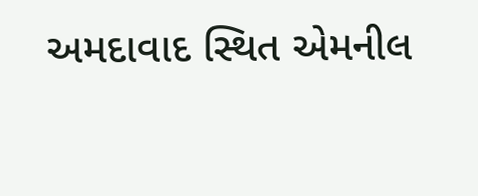અમદાવાદ સ્થિત એમનીલ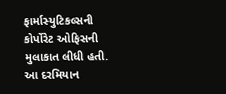ફાર્માસ્યુટિકલ્સની કોર્પોરેટ ઓફિસની મુલાકાત લીધી હતી. આ દરમિયાન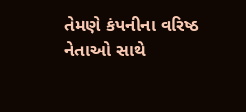તેમણે કંપનીના વરિષ્ઠ નેતાઓ સાથે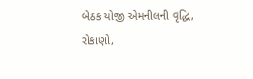બેઠક યોજી એમનીલની વૃદ્ધિ, રોકાણો,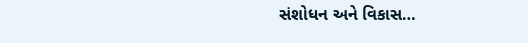સંશોધન અને વિકાસ…